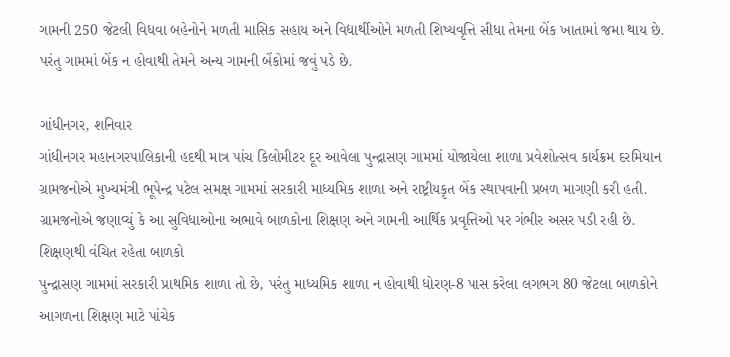ગામની 250 જેટલી વિધવા બહેનોને મળતી માસિક સહાય અને વિદ્યાર્થીઓને મળતી શિષ્યવૃત્તિ સીધા તેમના બેંક ખાતામાં જમા થાય છે. પરંતુ ગામમાં બેંક ન હોવાથી તેમને અન્ય ગામની બેંકોમાં જવું પડે છે.

ગાંધીનગર, શનિવાર
ગાંધીનગર મહાનગરપાલિકાની હદથી માત્ર પાંચ કિલોમીટર દૂર આવેલા પુન્દ્રાસણ ગામમાં યોજાયેલા શાળા પ્રવેશોત્સવ કાર્યક્રમ દરમિયાન ગ્રામજનોએ મુખ્યમંત્રી ભૂપેન્દ્ર પટેલ સમક્ષ ગામમાં સરકારી માધ્યમિક શાળા અને રાષ્ટ્રીયકૃત બેંક સ્થાપવાની પ્રબળ માગણી કરી હતી. ગ્રામજનોએ જણાવ્યું કે આ સુવિધાઓના અભાવે બાળકોના શિક્ષણ અને ગામની આર્થિક પ્રવૃત્તિઓ પર ગંભીર અસર પડી રહી છે.
શિક્ષણથી વંચિત રહેતા બાળકો
પુન્દ્રાસણ ગામમાં સરકારી પ્રાથમિક શાળા તો છે, પરંતુ માધ્યમિક શાળા ન હોવાથી ધોરણ-8 પાસ કરેલા લગભગ 80 જેટલા બાળકોને આગળના શિક્ષણ માટે પાંચેક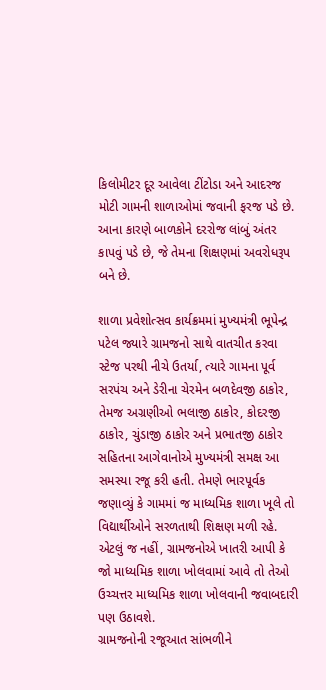કિલોમીટર દૂર આવેલા ટીંટોડા અને આદરજ મોટી ગામની શાળાઓમાં જવાની ફરજ પડે છે. આના કારણે બાળકોને દરરોજ લાંબું અંતર કાપવું પડે છે, જે તેમના શિક્ષણમાં અવરોધરૂપ બને છે.

શાળા પ્રવેશોત્સવ કાર્યક્રમમાં મુખ્યમંત્રી ભૂપેન્દ્ર પટેલ જ્યારે ગ્રામજનો સાથે વાતચીત કરવા સ્ટેજ પરથી નીચે ઉતર્યા, ત્યારે ગામના પૂર્વ સરપંચ અને ડેરીના ચેરમેન બળદેવજી ઠાકોર, તેમજ અગ્રણીઓ ભલાજી ઠાકોર, કોદરજી ઠાકોર, ચુંડાજી ઠાકોર અને પ્રભાતજી ઠાકોર સહિતના આગેવાનોએ મુખ્યમંત્રી સમક્ષ આ સમસ્યા રજૂ કરી હતી. તેમણે ભારપૂર્વક જણાવ્યું કે ગામમાં જ માધ્યમિક શાળા ખૂલે તો વિદ્યાર્થીઓને સરળતાથી શિક્ષણ મળી રહે. એટલું જ નહીં, ગ્રામજનોએ ખાતરી આપી કે જો માધ્યમિક શાળા ખોલવામાં આવે તો તેઓ ઉચ્ચત્તર માધ્યમિક શાળા ખોલવાની જવાબદારી પણ ઉઠાવશે.
ગ્રામજનોની રજૂઆત સાંભળીને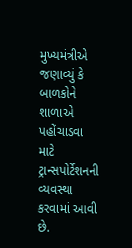મુખ્યમંત્રીએ જણાવ્યું કે બાળકોને શાળાએ પહોંચાડવા માટે ટ્રાન્સપોર્ટેશનની વ્યવસ્થા કરવામાં આવી છે.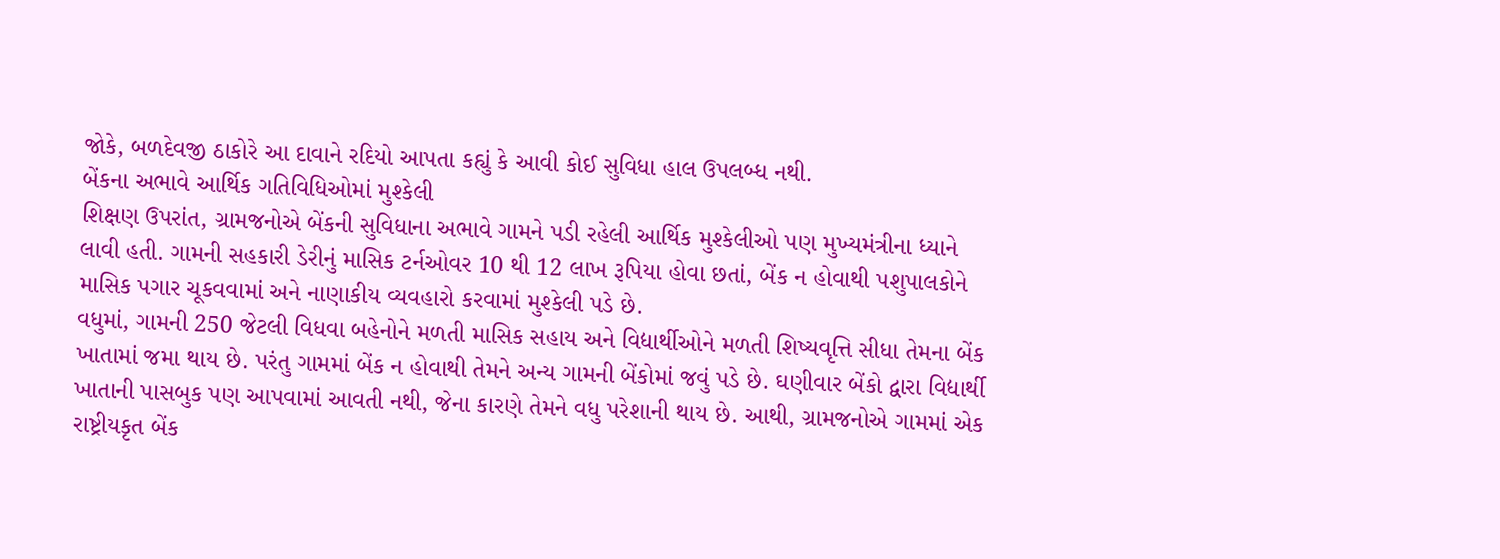જોકે, બળદેવજી ઠાકોરે આ દાવાને રદિયો આપતા કહ્યું કે આવી કોઈ સુવિધા હાલ ઉપલબ્ધ નથી.
બેંકના અભાવે આર્થિક ગતિવિધિઓમાં મુશ્કેલી
શિક્ષણ ઉપરાંત, ગ્રામજનોએ બેંકની સુવિધાના અભાવે ગામને પડી રહેલી આર્થિક મુશ્કેલીઓ પણ મુખ્યમંત્રીના ધ્યાને લાવી હતી. ગામની સહકારી ડેરીનું માસિક ટર્નઓવર 10 થી 12 લાખ રૂપિયા હોવા છતાં, બેંક ન હોવાથી પશુપાલકોને માસિક પગાર ચૂકવવામાં અને નાણાકીય વ્યવહારો કરવામાં મુશ્કેલી પડે છે.
વધુમાં, ગામની 250 જેટલી વિધવા બહેનોને મળતી માસિક સહાય અને વિદ્યાર્થીઓને મળતી શિષ્યવૃત્તિ સીધા તેમના બેંક ખાતામાં જમા થાય છે. પરંતુ ગામમાં બેંક ન હોવાથી તેમને અન્ય ગામની બેંકોમાં જવું પડે છે. ઘણીવાર બેંકો દ્વારા વિદ્યાર્થી ખાતાની પાસબુક પણ આપવામાં આવતી નથી, જેના કારણે તેમને વધુ પરેશાની થાય છે. આથી, ગ્રામજનોએ ગામમાં એક રાષ્ટ્રીયકૃત બેંક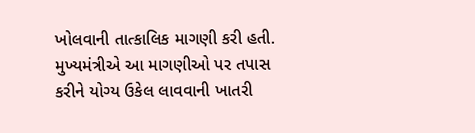ખોલવાની તાત્કાલિક માગણી કરી હતી. મુખ્યમંત્રીએ આ માગણીઓ પર તપાસ કરીને યોગ્ય ઉકેલ લાવવાની ખાતરી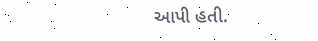આપી હતી.